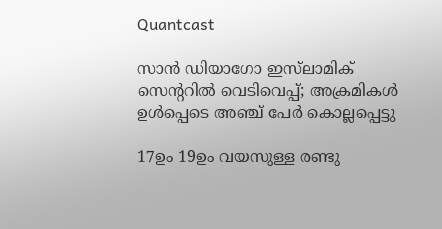Quantcast

സാൻ ഡിയാഗോ ഇസ്‌ലാമിക് സെൻ്ററിൽ വെടിവെപ്പ്; അക്രമികൾ ഉൾപ്പെടെ അഞ്ച് പേർ കൊല്ലപ്പെട്ടു

17ഉം 19ഉം വയസുള്ള രണ്ടു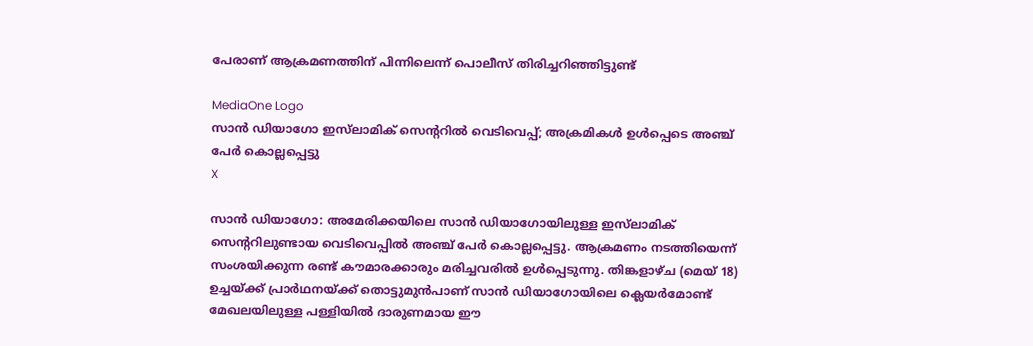പേരാണ് ആക്രമണത്തിന് പിന്നിലെന്ന് പൊലീസ് തിരിച്ചറിഞ്ഞിട്ടുണ്ട്

MediaOne Logo
സാൻ ഡിയാഗോ ഇസ്‌ലാമിക് സെൻ്ററിൽ വെടിവെപ്പ്; അക്രമികൾ ഉൾപ്പെടെ അഞ്ച് പേർ കൊല്ലപ്പെട്ടു
X

സാൻ ഡിയാഗോ: അമേരിക്കയിലെ സാൻ ഡിയാഗോയിലുള്ള ഇസ്‌ലാമിക് സെൻ്ററിലുണ്ടായ വെടിവെപ്പിൽ അഞ്ച് പേർ കൊല്ലപ്പെട്ടു. ആക്രമണം നടത്തിയെന്ന് സംശയിക്കുന്ന രണ്ട് കൗമാരക്കാരും മരിച്ചവരിൽ ഉൾപ്പെടുന്നു. തിങ്കളാഴ്ച (മെയ് 18) ഉച്ചയ്ക്ക് പ്രാർഥനയ്ക്ക് തൊട്ടുമുൻപാണ് സാൻ ഡിയാഗോയിലെ ക്ലെയർമോണ്ട് മേഖലയിലുള്ള പള്ളിയിൽ ദാരുണമായ ഈ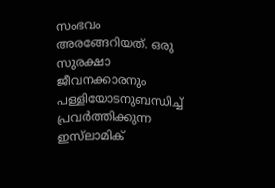സംഭവം അരങ്ങേറിയത്. ഒരു സുരക്ഷാ ജീവനക്കാരനും പള്ളിയോടനുബന്ധിച്ച് പ്രവർത്തിക്കുന്ന ഇസ്‌ലാമിക്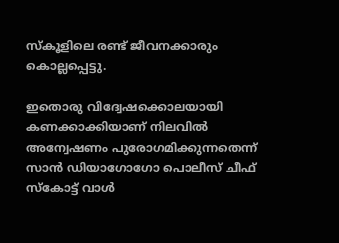സ്കൂളിലെ രണ്ട് ജീവനക്കാരും കൊല്ലപ്പെട്ടു.

ഇതൊരു വിദ്വേഷക്കൊലയായി കണക്കാക്കിയാണ് നിലവിൽ അന്വേഷണം പുരോഗമിക്കുന്നതെന്ന് സാൻ ഡിയാഗോഗോ പൊലീസ് ചീഫ് സ്കോട്ട് വാൾ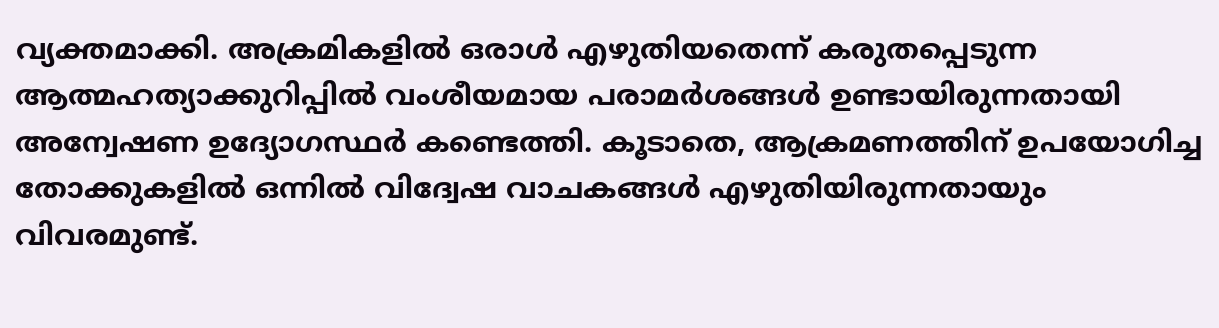വ്യക്തമാക്കി. അക്രമികളിൽ ഒരാൾ എഴുതിയതെന്ന് കരുതപ്പെടുന്ന ആത്മഹത്യാക്കുറിപ്പിൽ വംശീയമായ പരാമർശങ്ങൾ ഉണ്ടായിരുന്നതായി അന്വേഷണ ഉദ്യോഗസ്ഥർ കണ്ടെത്തി. കൂടാതെ, ആക്രമണത്തിന് ഉപയോഗിച്ച തോക്കുകളിൽ ഒന്നിൽ വിദ്വേഷ വാചകങ്ങൾ എഴുതിയിരുന്നതായും വിവരമുണ്ട്.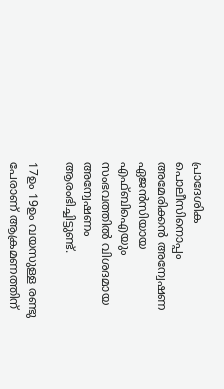പ്രാദേശിക പൊലീസിനൊപ്പം അമേരിക്കൻ അന്വേഷണ ഏജൻസിയായ എഫ്ബിഐയും സംഭവത്തിൽ വിശദമായ അന്വേഷണം ആരംഭിച്ചിട്ടുണ്ട്.

17ഉം 19ഉം വയസുള്ള രണ്ടു പേരാണ് ആക്രമണത്തിന്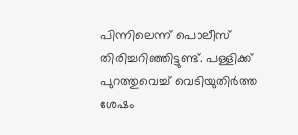പിന്നിലെന്ന് പൊലീസ് തിരിച്ചറിഞ്ഞിട്ടുണ്ട്. പള്ളിക്ക് പുറത്തുവെച്ച് വെടിയുതിർത്ത ശേഷം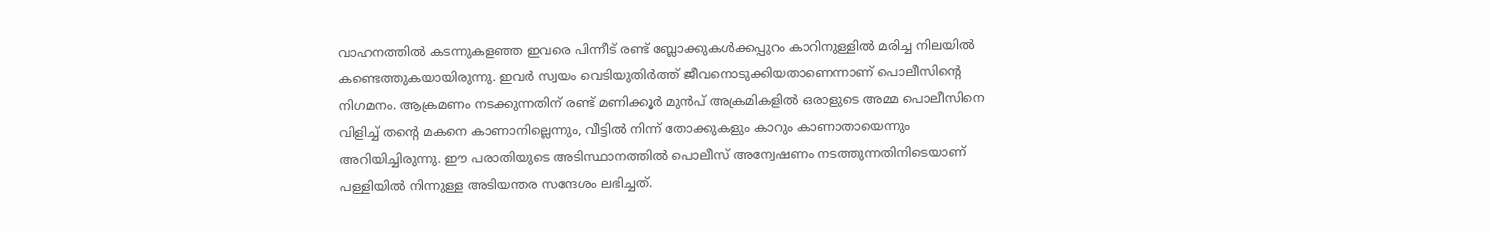വാഹനത്തിൽ കടന്നുകളഞ്ഞ ഇവരെ പിന്നീട് രണ്ട് ബ്ലോക്കുകൾക്കപ്പുറം കാറിനുള്ളിൽ മരിച്ച നിലയിൽ കണ്ടെത്തുകയായിരുന്നു. ഇവർ സ്വയം വെടിയുതിർത്ത് ജീവനൊടുക്കിയതാണെന്നാണ് പൊലീസിൻ്റെ നിഗമനം. ആക്രമണം നടക്കുന്നതിന് രണ്ട് മണിക്കൂർ മുൻപ് അക്രമികളിൽ ഒരാളുടെ അമ്മ പൊലീസിനെ വിളിച്ച് തൻ്റെ മകനെ കാണാനില്ലെന്നും, വീട്ടിൽ നിന്ന് തോക്കുകളും കാറും കാണാതായെന്നും അറിയിച്ചിരുന്നു. ഈ പരാതിയുടെ അടിസ്ഥാനത്തിൽ പൊലീസ് അന്വേഷണം നടത്തുന്നതിനിടെയാണ് പള്ളിയിൽ നിന്നുള്ള അടിയന്തര സന്ദേശം ലഭിച്ചത്.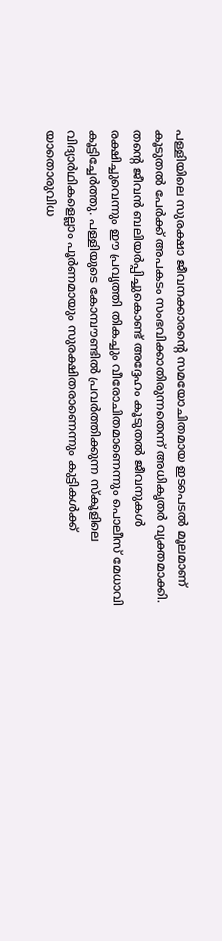പള്ളിയിലെ സുരക്ഷാ ജീവനക്കാരൻ്റെ സമയോചിതമായ ഇടപെടൽ മൂലമാണ് കൂടുതൽ പേർക്ക് അപകടം സംഭവിക്കാതിരുന്നതെന്ന് അധികൃതർ വ്യക്തമാക്കി. തൻ്റെ ജീവൻ ബലിയർപ്പിച്ചുകൊണ്ട് അദ്ദേഹം കൂടുതൽ ജീവനുകൾ രക്ഷിച്ചുവെന്നും ഈ പ്രവൃത്തി തികച്ചും വീരോചിതമാണെന്നും പൊലീസ് മേധാവി കൂട്ടിച്ചേർത്തു. പള്ളിയുടെ കോമ്പൗണ്ടിൽ പ്രവർത്തിക്കുന്ന സ്കൂളിലെ വിദ്യാർഥികളെല്ലാം പൂർണമായും സുരക്ഷിതരാണെന്നും കുട്ടികൾക്ക് യാതൊരുവിധ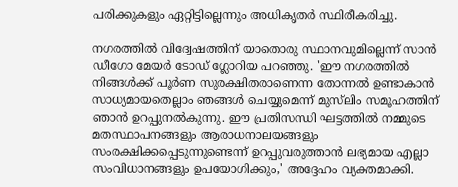പരിക്കുകളും ഏറ്റിട്ടില്ലെന്നും അധികൃതർ സ്ഥിരീകരിച്ചു.

നഗരത്തിൽ വിദ്വേഷത്തിന് യാതൊരു സ്ഥാനവുമില്ലെന്ന് സാൻ ഡീഗോ മേയർ ടോഡ് ഗ്ലോറിയ പറഞ്ഞു. 'ഈ നഗരത്തിൽ നിങ്ങൾക്ക് പൂർണ സുരക്ഷിതരാണെന്ന തോന്നൽ ഉണ്ടാകാൻ സാധ്യമായതെല്ലാം ഞങ്ങൾ ചെയ്യുമെന്ന് മുസ്‌ലിം സമൂഹത്തിന് ഞാൻ ഉറപ്പുനൽകുന്നു. ഈ പ്രതിസന്ധി ഘട്ടത്തിൽ നമ്മുടെ മതസ്ഥാപനങ്ങളും ആരാധനാലയങ്ങളും സംരക്ഷിക്കപ്പെടുന്നുണ്ടെന്ന് ഉറപ്പുവരുത്താൻ ലഭ്യമായ എല്ലാ സംവിധാനങ്ങളും ഉപയോഗിക്കും,' അദ്ദേഹം വ്യക്തമാക്കി.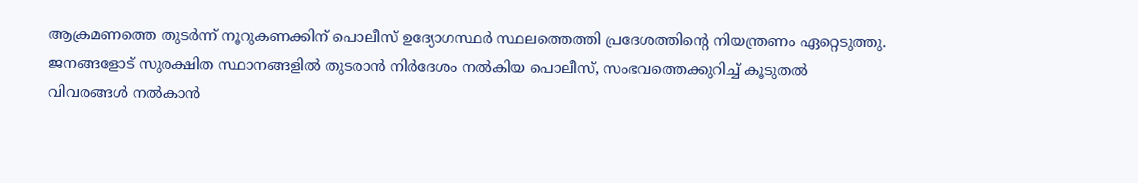ആക്രമണത്തെ തുടർന്ന് നൂറുകണക്കിന് പൊലീസ് ഉദ്യോഗസ്ഥർ സ്ഥലത്തെത്തി പ്രദേശത്തിൻ്റെ നിയന്ത്രണം ഏറ്റെടുത്തു. ജനങ്ങളോട് സുരക്ഷിത സ്ഥാനങ്ങളിൽ തുടരാൻ നിർദേശം നൽകിയ പൊലീസ്, സംഭവത്തെക്കുറിച്ച് കൂടുതൽ വിവരങ്ങൾ നൽകാൻ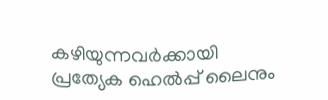കഴിയുന്നവർക്കായി പ്രത്യേക ഹെൽപ്പ് ലൈനും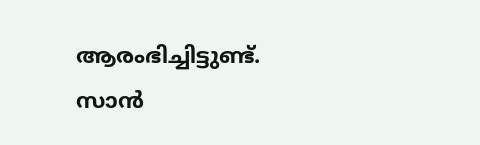ആരംഭിച്ചിട്ടുണ്ട്. സാൻ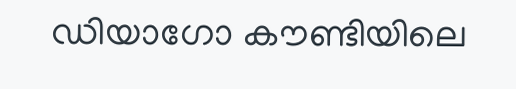ഡിയാഗോ കൗണ്ടിയിലെ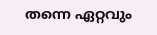തന്നെ ഏറ്റവും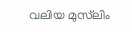വലിയ മുസ്‌ലിം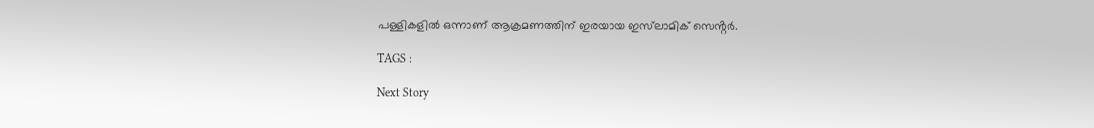പള്ളികളിൽ ഒന്നാണ് ആക്രമണത്തിന് ഇരയായ ഇസ്‌ലാമിക് സെൻ്റർ.

TAGS :

Next Story